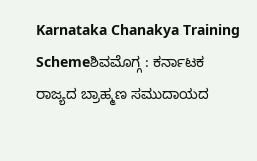Karnataka Chanakya Training Schemeಶಿವಮೊಗ್ಗ : ಕರ್ನಾಟಕ ರಾಜ್ಯದ ಬ್ರಾಹ್ಮಣ ಸಮುದಾಯದ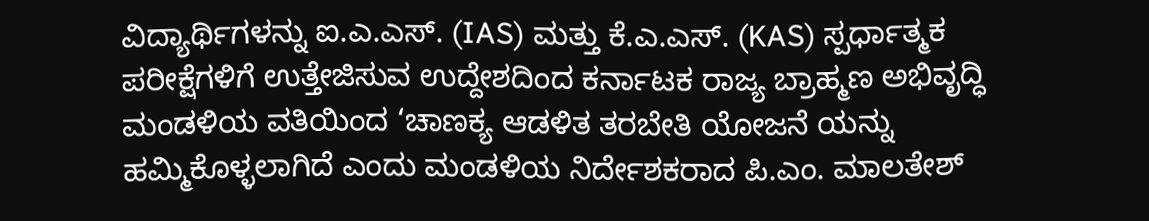ವಿದ್ಯಾರ್ಥಿಗಳನ್ನು ಐ.ಎ.ಎಸ್. (IAS) ಮತ್ತು ಕೆ.ಎ.ಎಸ್. (KAS) ಸ್ಪರ್ಧಾತ್ಮಕ ಪರೀಕ್ಷೆಗಳಿಗೆ ಉತ್ತೇಜಿಸುವ ಉದ್ದೇಶದಿಂದ ಕರ್ನಾಟಕ ರಾಜ್ಯ ಬ್ರಾಹ್ಮಣ ಅಭಿವೃದ್ಧಿ ಮಂಡಳಿಯ ವತಿಯಿಂದ ‘ಚಾಣಕ್ಯ ಆಡಳಿತ ತರಬೇತಿ ಯೋಜನೆ ಯನ್ನು ಹಮ್ಮಿಕೊಳ್ಳಲಾಗಿದೆ ಎಂದು ಮಂಡಳಿಯ ನಿರ್ದೇಶಕರಾದ ಪಿ.ಎಂ. ಮಾಲತೇಶ್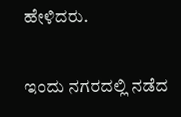ಹೇಳಿದರು.

ಇಂದು ನಗರದಲ್ಲಿ ನಡೆದ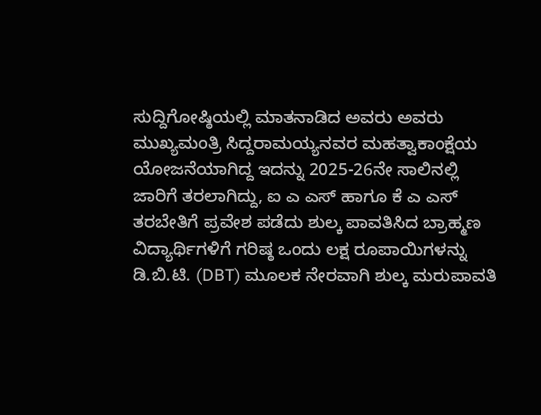ಸುದ್ದಿಗೋಷ್ಠಿಯಲ್ಲಿ ಮಾತನಾಡಿದ ಅವರು ಅವರು ಮುಖ್ಯಮಂತ್ರಿ ಸಿದ್ದರಾಮಯ್ಯನವರ ಮಹತ್ವಾಕಾಂಕ್ಷೆಯ ಯೋಜನೆಯಾಗಿದ್ದ ಇದನ್ನು 2025-26ನೇ ಸಾಲಿನಲ್ಲಿ ಜಾರಿಗೆ ತರಲಾಗಿದ್ದು, ಐ ಎ ಎಸ್ ಹಾಗೂ ಕೆ ಎ ಎಸ್ ತರಬೇತಿಗೆ ಪ್ರವೇಶ ಪಡೆದು ಶುಲ್ಕ ಪಾವತಿಸಿದ ಬ್ರಾಹ್ಮಣ ವಿದ್ಯಾರ್ಥಿಗಳಿಗೆ ಗರಿಷ್ಠ ಒಂದು ಲಕ್ಷ ರೂಪಾಯಿಗಳನ್ನು ಡಿ.ಬಿ.ಟಿ. (DBT) ಮೂಲಕ ನೇರವಾಗಿ ಶುಲ್ಕ ಮರುಪಾವತಿ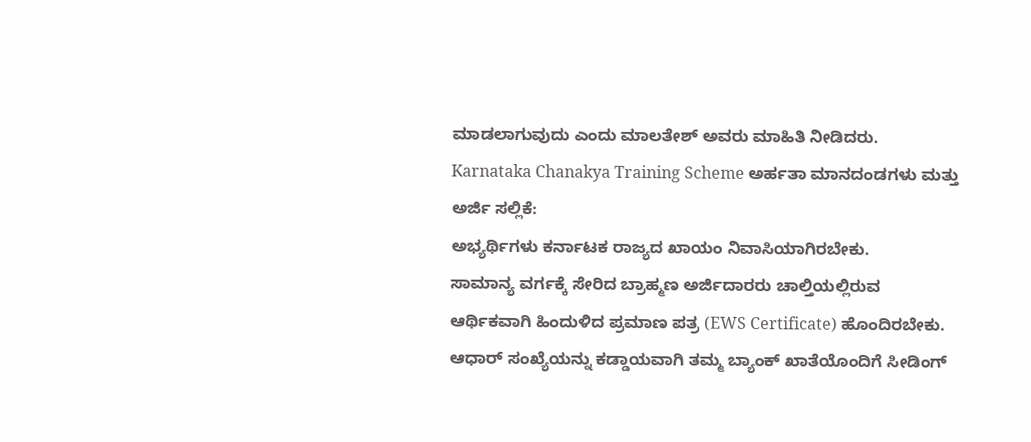ಮಾಡಲಾಗುವುದು ಎಂದು ಮಾಲತೇಶ್ ಅವರು ಮಾಹಿತಿ ನೀಡಿದರು.
Karnataka Chanakya Training Scheme ಅರ್ಹತಾ ಮಾನದಂಡಗಳು ಮತ್ತು ಅರ್ಜಿ ಸಲ್ಲಿಕೆ:
ಅಭ್ಯರ್ಥಿಗಳು ಕರ್ನಾಟಕ ರಾಜ್ಯದ ಖಾಯಂ ನಿವಾಸಿಯಾಗಿರಬೇಕು.
ಸಾಮಾನ್ಯ ವರ್ಗಕ್ಕೆ ಸೇರಿದ ಬ್ರಾಹ್ಮಣ ಅರ್ಜಿದಾರರು ಚಾಲ್ತಿಯಲ್ಲಿರುವ ಆರ್ಥಿಕವಾಗಿ ಹಿಂದುಳಿದ ಪ್ರಮಾಣ ಪತ್ರ (EWS Certificate) ಹೊಂದಿರಬೇಕು.
ಆಧಾರ್ ಸಂಖ್ಯೆಯನ್ನು ಕಡ್ಡಾಯವಾಗಿ ತಮ್ಮ ಬ್ಯಾಂಕ್ ಖಾತೆಯೊಂದಿಗೆ ಸೀಡಿಂಗ್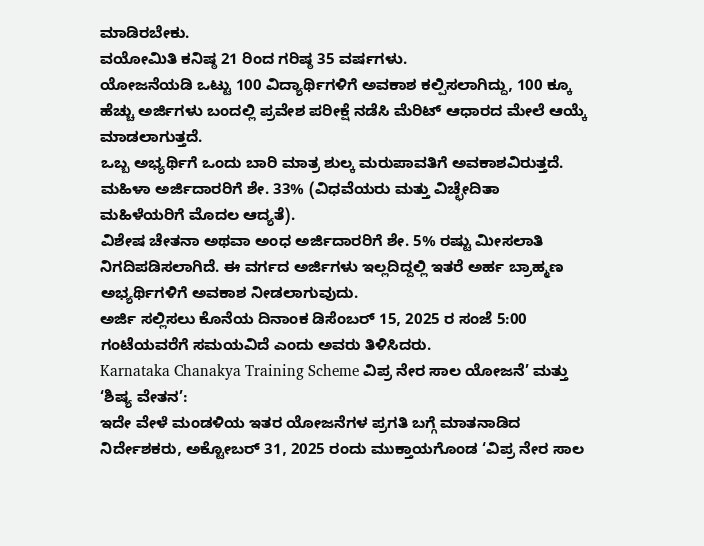ಮಾಡಿರಬೇಕು.
ವಯೋಮಿತಿ ಕನಿಷ್ಠ 21 ರಿಂದ ಗರಿಷ್ಠ 35 ವರ್ಷಗಳು.
ಯೋಜನೆಯಡಿ ಒಟ್ಟು 100 ವಿದ್ಯಾರ್ಥಿಗಳಿಗೆ ಅವಕಾಶ ಕಲ್ಪಿಸಲಾಗಿದ್ದು, 100 ಕ್ಕೂ ಹೆಚ್ಚು ಅರ್ಜಿಗಳು ಬಂದಲ್ಲಿ ಪ್ರವೇಶ ಪರೀಕ್ಷೆ ನಡೆಸಿ ಮೆರಿಟ್ ಆಧಾರದ ಮೇಲೆ ಆಯ್ಕೆ ಮಾಡಲಾಗುತ್ತದೆ.
ಒಬ್ಬ ಅಭ್ಯರ್ಥಿಗೆ ಒಂದು ಬಾರಿ ಮಾತ್ರ ಶುಲ್ಕ ಮರುಪಾವತಿಗೆ ಅವಕಾಶವಿರುತ್ತದೆ.
ಮಹಿಳಾ ಅರ್ಜಿದಾರರಿಗೆ ಶೇ. 33% (ವಿಧವೆಯರು ಮತ್ತು ವಿಚ್ಛೇದಿತಾ ಮಹಿಳೆಯರಿಗೆ ಮೊದಲ ಆದ್ಯತೆ).
ವಿಶೇಷ ಚೇತನಾ ಅಥವಾ ಅಂಧ ಅರ್ಜಿದಾರರಿಗೆ ಶೇ. 5% ರಷ್ಟು ಮೀಸಲಾತಿ ನಿಗದಿಪಡಿಸಲಾಗಿದೆ. ಈ ವರ್ಗದ ಅರ್ಜಿಗಳು ಇಲ್ಲದಿದ್ದಲ್ಲಿ ಇತರೆ ಅರ್ಹ ಬ್ರಾಹ್ಮಣ ಅಭ್ಯರ್ಥಿಗಳಿಗೆ ಅವಕಾಶ ನೀಡಲಾಗುವುದು.
ಅರ್ಜಿ ಸಲ್ಲಿಸಲು ಕೊನೆಯ ದಿನಾಂಕ ಡಿಸೆಂಬರ್ 15, 2025 ರ ಸಂಜೆ 5:00 ಗಂಟೆಯವರೆಗೆ ಸಮಯವಿದೆ ಎಂದು ಅವರು ತಿಳಿಸಿದರು.
Karnataka Chanakya Training Scheme ವಿಪ್ರ ನೇರ ಸಾಲ ಯೋಜನೆ’ ಮತ್ತು ‘ಶಿಷ್ಯ ವೇತನ’:
ಇದೇ ವೇಳೆ ಮಂಡಳಿಯ ಇತರ ಯೋಜನೆಗಳ ಪ್ರಗತಿ ಬಗ್ಗೆ ಮಾತನಾಡಿದ ನಿರ್ದೇಶಕರು, ಅಕ್ಟೋಬರ್ 31, 2025 ರಂದು ಮುಕ್ತಾಯಗೊಂಡ ‘ವಿಪ್ರ ನೇರ ಸಾಲ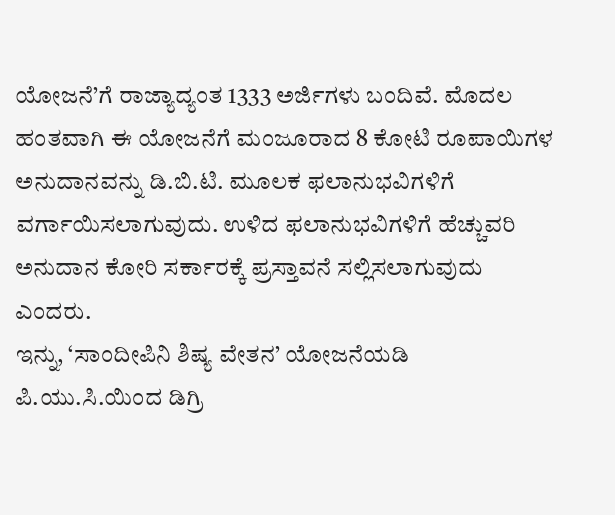ಯೋಜನೆ’ಗೆ ರಾಜ್ಯಾದ್ಯಂತ 1333 ಅರ್ಜಿಗಳು ಬಂದಿವೆ. ಮೊದಲ ಹಂತವಾಗಿ ಈ ಯೋಜನೆಗೆ ಮಂಜೂರಾದ 8 ಕೋಟಿ ರೂಪಾಯಿಗಳ ಅನುದಾನವನ್ನು ಡಿ.ಬಿ.ಟಿ. ಮೂಲಕ ಫಲಾನುಭವಿಗಳಿಗೆ ವರ್ಗಾಯಿಸಲಾಗುವುದು. ಉಳಿದ ಫಲಾನುಭವಿಗಳಿಗೆ ಹೆಚ್ಚುವರಿ ಅನುದಾನ ಕೋರಿ ಸರ್ಕಾರಕ್ಕೆ ಪ್ರಸ್ತಾವನೆ ಸಲ್ಲಿಸಲಾಗುವುದು ಎಂದರು.
ಇನ್ನು, ‘ಸಾಂದೀಪಿನಿ ಶಿಷ್ಯ ವೇತನ’ ಯೋಜನೆಯಡಿ ಪಿ.ಯು.ಸಿ.ಯಿಂದ ಡಿಗ್ರಿ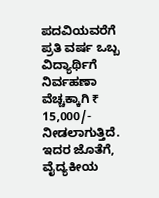ಪದವಿಯವರೆಗೆ ಪ್ರತಿ ವರ್ಷ ಒಬ್ಬ ವಿದ್ಯಾರ್ಥಿಗೆ ನಿರ್ವಹಣಾ ವೆಚ್ಚಕ್ಕಾಗಿ ₹ 15,000/- ನೀಡಲಾಗುತ್ತಿದೆ. ಇದರ ಜೊತೆಗೆ, ವೈದ್ಯಕೀಯ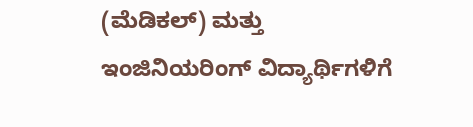(ಮೆಡಿಕಲ್) ಮತ್ತು ಇಂಜಿನಿಯರಿಂಗ್ ವಿದ್ಯಾರ್ಥಿಗಳಿಗೆ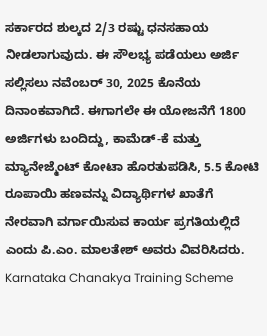ಸರ್ಕಾರದ ಶುಲ್ಕದ 2/3 ರಷ್ಟು ಧನಸಹಾಯ ನೀಡಲಾಗುವುದು. ಈ ಸೌಲಭ್ಯ ಪಡೆಯಲು ಅರ್ಜಿ ಸಲ್ಲಿಸಲು ನವೆಂಬರ್ 30, 2025 ಕೊನೆಯ ದಿನಾಂಕವಾಗಿದೆ. ಈಗಾಗಲೇ ಈ ಯೋಜನೆಗೆ 1800 ಅರ್ಜಿಗಳು ಬಂದಿದ್ದು, ಕಾಮೆಡ್-ಕೆ ಮತ್ತು ಮ್ಯಾನೇಜ್ಮೆಂಟ್ ಕೋಟಾ ಹೊರತುಪಡಿಸಿ, 5.5 ಕೋಟಿ ರೂಪಾಯಿ ಹಣವನ್ನು ವಿದ್ಯಾರ್ಥಿಗಳ ಖಾತೆಗೆ ನೇರವಾಗಿ ವರ್ಗಾಯಿಸುವ ಕಾರ್ಯ ಪ್ರಗತಿಯಲ್ಲಿದೆ ಎಂದು ಪಿ.ಎಂ. ಮಾಲತೇಶ್ ಅವರು ವಿವರಿಸಿದರು.
Karnataka Chanakya Training Scheme